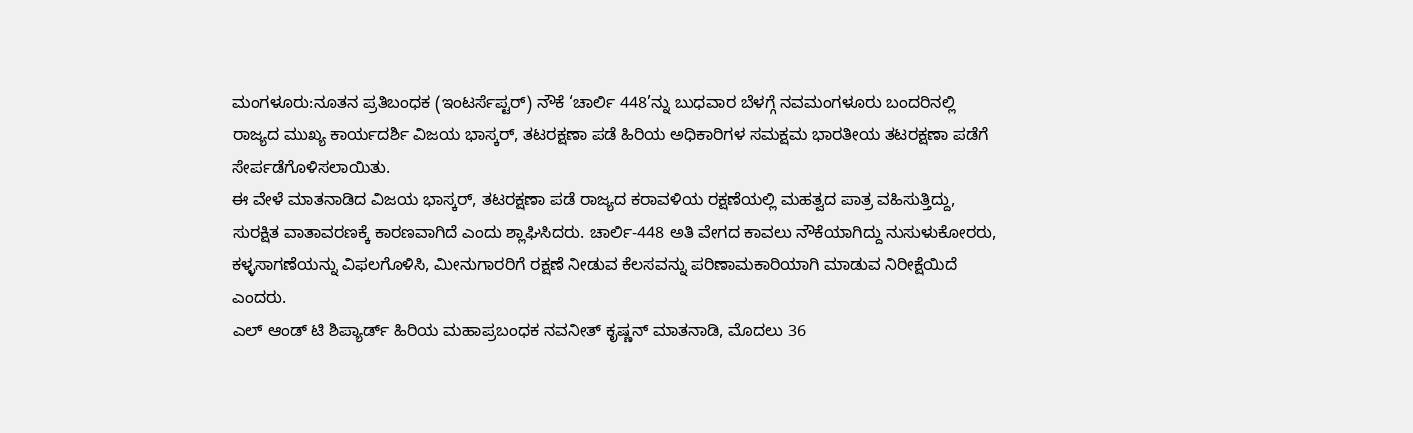ಮಂಗಳೂರು:ನೂತನ ಪ್ರತಿಬಂಧಕ (ಇಂಟರ್ಸೆಪ್ಟರ್) ನೌಕೆ ‘ಚಾರ್ಲಿ 448’ನ್ನು ಬುಧವಾರ ಬೆಳಗ್ಗೆ ನವಮಂಗಳೂರು ಬಂದರಿನಲ್ಲಿ ರಾಜ್ಯದ ಮುಖ್ಯ ಕಾರ್ಯದರ್ಶಿ ವಿಜಯ ಭಾಸ್ಕರ್, ತಟರಕ್ಷಣಾ ಪಡೆ ಹಿರಿಯ ಅಧಿಕಾರಿಗಳ ಸಮಕ್ಷಮ ಭಾರತೀಯ ತಟರಕ್ಷಣಾ ಪಡೆಗೆ ಸೇರ್ಪಡೆಗೊಳಿಸಲಾಯಿತು.
ಈ ವೇಳೆ ಮಾತನಾಡಿದ ವಿಜಯ ಭಾಸ್ಕರ್, ತಟರಕ್ಷಣಾ ಪಡೆ ರಾಜ್ಯದ ಕರಾವಳಿಯ ರಕ್ಷಣೆಯಲ್ಲಿ ಮಹತ್ವದ ಪಾತ್ರ ವಹಿಸುತ್ತಿದ್ದು, ಸುರಕ್ಷಿತ ವಾತಾವರಣಕ್ಕೆ ಕಾರಣವಾಗಿದೆ ಎಂದು ಶ್ಲಾಘಿಸಿದರು. ಚಾರ್ಲಿ-448 ಅತಿ ವೇಗದ ಕಾವಲು ನೌಕೆಯಾಗಿದ್ದು ನುಸುಳುಕೋರರು, ಕಳ್ಳಸಾಗಣೆಯನ್ನು ವಿಫಲಗೊಳಿಸಿ, ಮೀನುಗಾರರಿಗೆ ರಕ್ಷಣೆ ನೀಡುವ ಕೆಲಸವನ್ನು ಪರಿಣಾಮಕಾರಿಯಾಗಿ ಮಾಡುವ ನಿರೀಕ್ಷೆಯಿದೆ ಎಂದರು.
ಎಲ್ ಆಂಡ್ ಟಿ ಶಿಪ್ಯಾರ್ಡ್ ಹಿರಿಯ ಮಹಾಪ್ರಬಂಧಕ ನವನೀತ್ ಕೃಷ್ಣನ್ ಮಾತನಾಡಿ, ಮೊದಲು 36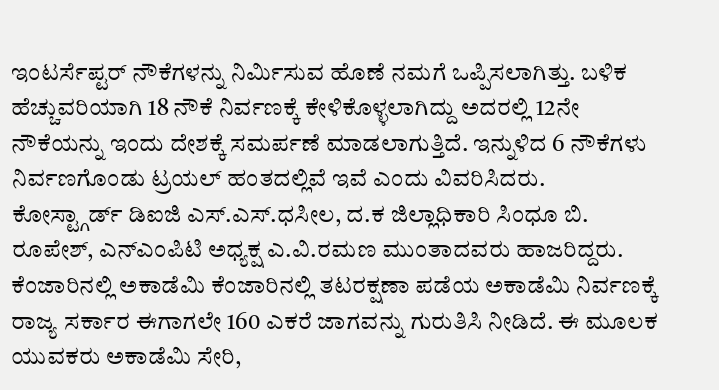ಇಂಟರ್ಸೆಪ್ಟರ್ ನೌಕೆಗಳನ್ನು ನಿರ್ವಿುಸುವ ಹೊಣೆ ನಮಗೆ ಒಪ್ಪಿಸಲಾಗಿತ್ತು. ಬಳಿಕ ಹೆಚ್ಚುವರಿಯಾಗಿ 18 ನೌಕೆ ನಿರ್ವಣಕ್ಕೆ ಕೇಳಿಕೊಳ್ಳಲಾಗಿದ್ದು ಅದರಲ್ಲಿ 12ನೇ ನೌಕೆಯನ್ನು ಇಂದು ದೇಶಕ್ಕೆ ಸಮರ್ಪಣೆ ಮಾಡಲಾಗುತ್ತಿದೆ. ಇನ್ನುಳಿದ 6 ನೌಕೆಗಳು ನಿರ್ವಣಗೊಂಡು ಟ್ರಯಲ್ ಹಂತದಲ್ಲಿವೆ ಇವೆ ಎಂದು ವಿವರಿಸಿದರು.
ಕೋಸ್ಟ್ಗಾರ್ಡ್ ಡಿಐಜಿ ಎಸ್.ಎಸ್.ಧಸೀಲ, ದ.ಕ ಜಿಲ್ಲಾಧಿಕಾರಿ ಸಿಂಧೂ ಬಿ. ರೂಪೇಶ್, ಎನ್ಎಂಪಿಟಿ ಅಧ್ಯಕ್ಷ ಎ.ವಿ.ರಮಣ ಮುಂತಾದವರು ಹಾಜರಿದ್ದರು.
ಕೆಂಜಾರಿನಲ್ಲಿ ಅಕಾಡೆಮಿ ಕೆಂಜಾರಿನಲ್ಲಿ ತಟರಕ್ಷಣಾ ಪಡೆಯ ಅಕಾಡೆಮಿ ನಿರ್ವಣಕ್ಕೆ ರಾಜ್ಯ ಸರ್ಕಾರ ಈಗಾಗಲೇ 160 ಎಕರೆ ಜಾಗವನ್ನು ಗುರುತಿಸಿ ನೀಡಿದೆ. ಈ ಮೂಲಕ ಯುವಕರು ಅಕಾಡೆಮಿ ಸೇರಿ,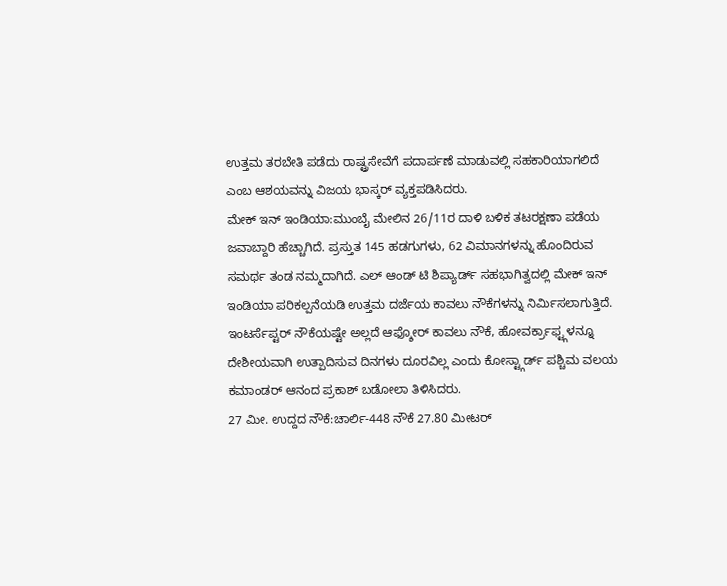ಉತ್ತಮ ತರಬೇತಿ ಪಡೆದು ರಾಷ್ಟ್ರಸೇವೆಗೆ ಪದಾರ್ಪಣೆ ಮಾಡುವಲ್ಲಿ ಸಹಕಾರಿಯಾಗಲಿದೆ ಎಂಬ ಆಶಯವನ್ನು ವಿಜಯ ಭಾಸ್ಕರ್ ವ್ಯಕ್ತಪಡಿಸಿದರು.
ಮೇಕ್ ಇನ್ ಇಂಡಿಯಾ:ಮುಂಬೈ ಮೇಲಿನ 26/11ರ ದಾಳಿ ಬಳಿಕ ತಟರಕ್ಷಣಾ ಪಡೆಯ ಜವಾಬ್ದಾರಿ ಹೆಚ್ಚಾಗಿದೆ. ಪ್ರಸ್ತುತ 145 ಹಡಗುಗಳು, 62 ವಿಮಾನಗಳನ್ನು ಹೊಂದಿರುವ ಸಮರ್ಥ ತಂಡ ನಮ್ಮದಾಗಿದೆ. ಎಲ್ ಆಂಡ್ ಟಿ ಶಿಪ್ಯಾರ್ಡ್ ಸಹಭಾಗಿತ್ವದಲ್ಲಿ ಮೇಕ್ ಇನ್ ಇಂಡಿಯಾ ಪರಿಕಲ್ಪನೆಯಡಿ ಉತ್ತಮ ದರ್ಜೆಯ ಕಾವಲು ನೌಕೆಗಳನ್ನು ನಿರ್ವಿುಸಲಾಗುತ್ತಿದೆ.
ಇಂಟರ್ಸೆಪ್ಟರ್ ನೌಕೆಯಷ್ಟೇ ಅಲ್ಲದೆ ಆಫ್ಶೋರ್ ಕಾವಲು ನೌಕೆ, ಹೋವರ್ಕ್ರಾಫ್ಟ್ಗಳನ್ನೂ ದೇಶೀಯವಾಗಿ ಉತ್ಪಾದಿಸುವ ದಿನಗಳು ದೂರವಿಲ್ಲ ಎಂದು ಕೋಸ್ಟ್ಗಾರ್ಡ್ ಪಶ್ಚಿಮ ವಲಯ ಕಮಾಂಡರ್ ಆನಂದ ಪ್ರಕಾಶ್ ಬಡೋಲಾ ತಿಳಿಸಿದರು.
27 ಮೀ. ಉದ್ದದ ನೌಕೆ:ಚಾರ್ಲಿ-448 ನೌಕೆ 27.80 ಮೀಟರ್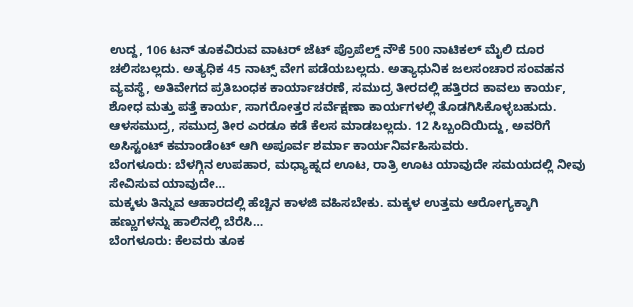ಉದ್ದ, 106 ಟನ್ ತೂಕವಿರುವ ವಾಟರ್ ಜೆಟ್ ಪ್ರೊಪೆಲ್ಡ್ ನೌಕೆ 500 ನಾಟಿಕಲ್ ಮೈಲಿ ದೂರ ಚಲಿಸಬಲ್ಲದು. ಅತ್ಯಧಿಕ 45 ನಾಟ್ಸ್ ವೇಗ ಪಡೆಯಬಲ್ಲದು. ಅತ್ಯಾಧುನಿಕ ಜಲಸಂಚಾರ ಸಂವಹನ ವ್ಯವಸ್ಥೆ, ಅತಿವೇಗದ ಪ್ರತಿಬಂಧಕ ಕಾರ್ಯಾಚರಣೆ, ಸಮುದ್ರ ತೀರದಲ್ಲಿ ಹತ್ತಿರದ ಕಾವಲು ಕಾರ್ಯ, ಶೋಧ ಮತ್ತು ಪತ್ತೆ ಕಾರ್ಯ, ಸಾಗರೋತ್ತರ ಸರ್ವೆಕ್ಷಣಾ ಕಾರ್ಯಗಳಲ್ಲಿ ತೊಡಗಿಸಿಕೊಳ್ಳಬಹುದು. ಆಳಸಮುದ್ರ, ಸಮುದ್ರ ತೀರ ಎರಡೂ ಕಡೆ ಕೆಲಸ ಮಾಡಬಲ್ಲದು. 12 ಸಿಬ್ಬಂದಿಯಿದ್ದು, ಅವರಿಗೆ ಅಸಿಸ್ಟಂಟ್ ಕಮಾಂಡೆಂಟ್ ಆಗಿ ಅಪೂರ್ವ ಶರ್ಮಾ ಕಾರ್ಯನಿರ್ವಹಿಸುವರು.
ಬೆಂಗಳೂರು: ಬೆಳಗ್ಗಿನ ಉಪಹಾರ, ಮಧ್ಯಾಹ್ನದ ಊಟ, ರಾತ್ರಿ ಊಟ ಯಾವುದೇ ಸಮಯದಲ್ಲಿ ನೀವು ಸೇವಿಸುವ ಯಾವುದೇ…
ಮಕ್ಕಳು ತಿನ್ನುವ ಆಹಾರದಲ್ಲಿ ಹೆಚ್ಚಿನ ಕಾಳಜಿ ವಹಿಸಬೇಕು. ಮಕ್ಕಳ ಉತ್ತಮ ಆರೋಗ್ಯಕ್ಕಾಗಿ ಹಣ್ಣುಗಳನ್ನು ಹಾಲಿನಲ್ಲಿ ಬೆರೆಸಿ…
ಬೆಂಗಳೂರು: ಕೆಲವರು ತೂಕ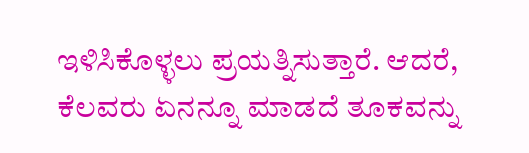ಇಳಿಸಿಕೊಳ್ಳಲು ಪ್ರಯತ್ನಿಸುತ್ತಾರೆ. ಆದರೆ, ಕೆಲವರು ಏನನ್ನೂ ಮಾಡದೆ ತೂಕವನ್ನು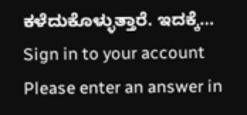ಕಳೆದುಕೊಳ್ಳುತ್ತಾರೆ. ಇದಕ್ಕೆ…
Sign in to your account
Please enter an answer in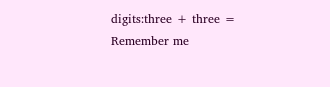digits:three + three =
Remember me